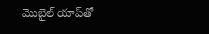మొబైల్‌ యాప్‌తో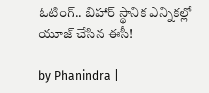ఓటింగ్.. బిహార్‌ స్థానిక ఎన్నికల్లో యూజ్ చేసిన ఈసీ!

by Phanindra |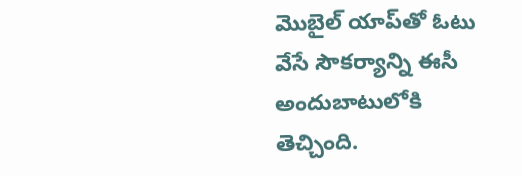మొబైల్‌ యాప్‌తో ఓటు వేసే సౌకర్యాన్ని ఈసీ అందుబాటులోకి తెచ్చింది.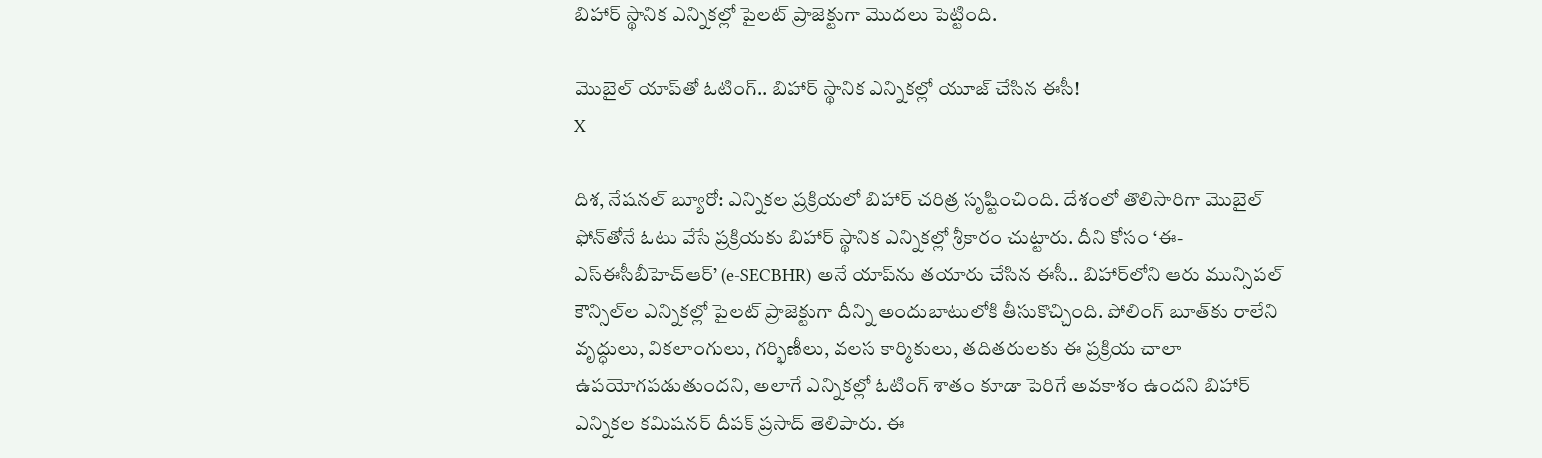బిహార్‌ స్థానిక ఎన్నికల్లో పైలట్ ప్రాజెక్టుగా మొదలు పెట్టింది.

మొబైల్‌ యాప్‌తో ఓటింగ్.. బిహార్‌ స్థానిక ఎన్నికల్లో యూజ్ చేసిన ఈసీ!
X

దిశ, నేషనల్ బ్యూరో: ఎన్నికల ప్రక్రియలో బిహార్ చరిత్ర సృష్టించింది. దేశంలో తొలిసారిగా మొబైల్ ఫోన్‌తోనే ఓటు వేసే ప్రక్రియకు బిహార్ స్థానిక ఎన్నికల్లో శ్రీకారం చుట్టారు. దీని కోసం ‘ఈ-ఎస్‌ఈసీబీహెచ్‌ఆర్’ (e-SECBHR) అనే యాప్‌ను తయారు చేసిన ఈసీ.. బిహార్‌లోని ఆరు మున్సిపల్ కౌన్సిల్‌ల ఎన్నికల్లో పైలట్ ప్రాజెక్టుగా దీన్ని అందుబాటులోకి తీసుకొచ్చింది. పోలింగ్ బూత్‌కు రాలేని వృద్ధులు, వికలాంగులు, గర్భిణీలు, వలస కార్మికులు, తదితరులకు ఈ ప్రక్రియ చాలా ఉపయోగపడుతుందని, అలాగే ఎన్నికల్లో ఓటింగ్ శాతం కూడా పెరిగే అవకాశం ఉందని బిహార్ ఎన్నికల కమిషనర్ దీపక్ ప్రసాద్ తెలిపారు. ఈ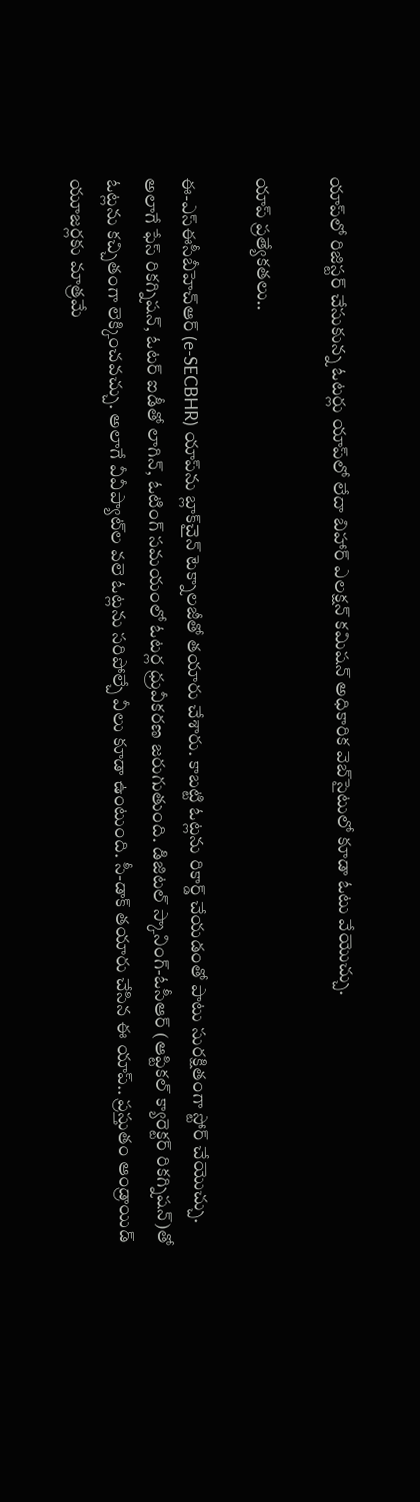యాప్‌లో రిజిస్టర్ చేసుకున్న ఓటర్లు యాప్‌లో లేదా బిహార్ ఎలక్షన్ కమిషన్ అధికారిక వెబ్‌సైటులో కూడా ఓటు వేయొచ్చు.

యాప్ ప్రత్యేకతలు..

ఈ-ఎస్‌ఈసీబీహెచ్‌ఆర్ (e-SECBHR) యాప్‌ను బ్లాక్‌చైన్ టెక్నాలజీతో తయారు చేశారు. కాబట్టి ఓట్లను రికార్డ్ చేయడంతో పాటు సురక్షితంగా స్టోర్ చేయొచ్చు. అలాగే ఫేస్ రికగ్నిషన్‌, ఓటర్ ఐడీతో లాగిన్, ఓటింగ్ సమయంలో ఓటర్ల ధ్రువీకరణ జరుగుతుంది. డిజిటల్ స్కానింగ్-ఓసీఆర్ (ఆప్టికల్ క్యారెక్టర్ రికగ్నిషన్)తో ఓట్లను కచ్చితంగా లెక్కించవచ్చు. అలాగే వీవీప్యాట్‌ల వలె ఓట్లను సరిపోల్చే వీలు కూడా ఉంటుంది. సీ-డాక్ తయారు చేసిన ఈ యాప్.. ప్రస్తుతం ఆండ్రాయిడ్ యూజర్లకు మాత్రమే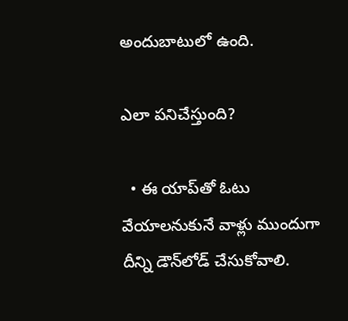అందుబాటులో ఉంది.

ఎలా పనిచేస్తుంది?

  • ఈ యాప్‌తో ఓటు వేయాలనుకునే వాళ్లు ముందుగా దీన్ని డౌన్‌లోడ్ చేసుకోవాలి.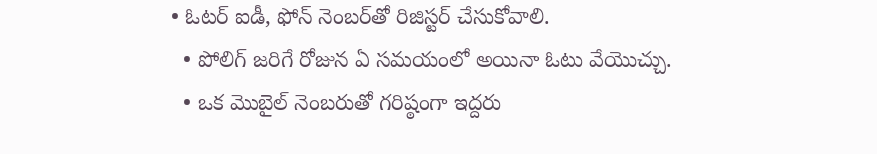• ఓటర్ ఐడీ, ఫోన్ నెంబర్‌తో రిజిస్టర్ చేసుకోవాలి.
  • పోలిగ్ జరిగే రోజున ఏ సమయంలో అయినా ఓటు వేయొచ్చు.
  • ఒక మొబైల్ నెంబరుతో గరిష్ఠంగా ఇద్దరు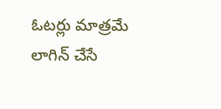ఓటర్లు మాత్రమే లాగిన్ చేసే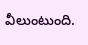వీలుంటుంది.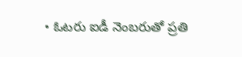• ఓటరు ఐడీ నెంబరుతో ప్రతి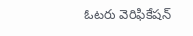ఓటరు వెరిఫికేషన్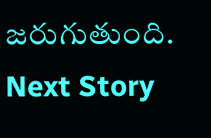జరుగుతుంది.
Next Story